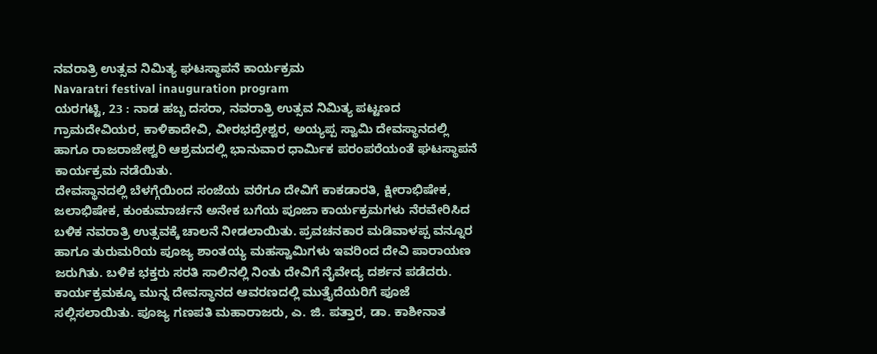ನವರಾತ್ರಿ ಉತ್ಸವ ನಿಮಿತ್ಯ ಘಟಸ್ಥಾಪನೆ ಕಾರ್ಯಕ್ರಮ
Navaratri festival inauguration program
ಯರಗಟ್ಟಿ, 23 : ನಾಡ ಹಬ್ಬ ದಸರಾ, ನವರಾತ್ರಿ ಉತ್ಸವ ನಿಮಿತ್ಯ ಪಟ್ಟಣದ ಗ್ರಾಮದೇವಿಯರ, ಕಾಳಿಕಾದೇವಿ, ವೀರಭದ್ರೇಶ್ವರ, ಅಯ್ಯಪ್ಪ ಸ್ವಾಮಿ ದೇವಸ್ಥಾನದಲ್ಲಿ ಹಾಗೂ ರಾಜರಾಜೇಶ್ವರಿ ಆಶ್ರಮದಲ್ಲಿ ಭಾನುವಾರ ಧಾರ್ಮಿಕ ಪರಂಪರೆಯಂತೆ ಘಟಸ್ಥಾಪನೆ ಕಾರ್ಯಕ್ರಮ ನಡೆಯಿತು.
ದೇವಸ್ಥಾನದಲ್ಲಿ ಬೆಳಗ್ಗೆಯಿಂದ ಸಂಜೆಯ ವರೆಗೂ ದೇವಿಗೆ ಕಾಕಡಾರತಿ, ಕ್ಷೀರಾಭಿಷೇಕ, ಜಲಾಭಿಷೇಕ, ಕುಂಕುಮಾರ್ಚನೆ ಅನೇಕ ಬಗೆಯ ಪೂಜಾ ಕಾರ್ಯಕ್ರಮಗಳು ನೆರವೇರಿಸಿದ ಬಳಿಕ ನವರಾತ್ರಿ ಉತ್ಸವಕ್ಕೆ ಚಾಲನೆ ನೀಡಲಾಯಿತು. ಪ್ರವಚನಕಾರ ಮಡಿವಾಳಪ್ಪ ವನ್ನೂರ ಹಾಗೂ ತುರುಮರಿಯ ಪೂಜ್ಯ ಶಾಂತಯ್ಯ ಮಹಸ್ವಾಮಿಗಳು ಇವರಿಂದ ದೇವಿ ಪಾರಾಯಣ ಜರುಗಿತು. ಬಳಿಕ ಭಕ್ತರು ಸರತಿ ಸಾಲಿನಲ್ಲಿ ನಿಂತು ದೇವಿಗೆ ನೈವೇದ್ಯ ದರ್ಶನ ಪಡೆದರು.
ಕಾರ್ಯಕ್ರಮಕ್ಕೂ ಮುನ್ನ ದೇವಸ್ಥಾನದ ಆವರಣದಲ್ಲಿ ಮುತ್ತೈದೆಯರಿಗೆ ಪೂಜೆ ಸಲ್ಲಿಸಲಾಯಿತು. ಪೂಜ್ಯ ಗಣಪತಿ ಮಹಾರಾಜರು, ಎ. ಜಿ. ಪತ್ತಾರ, ಡಾ. ಕಾಶೀನಾತ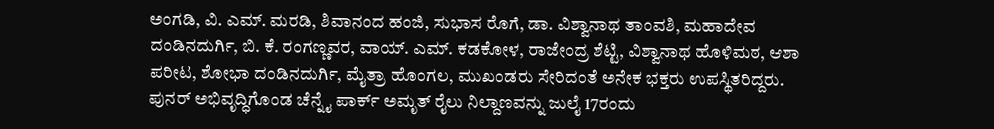ಅಂಗಡಿ, ವಿ. ಎಮ್. ಮರಡಿ, ಶಿವಾನಂದ ಹಂಜಿ, ಸುಭಾಸ ರೊಗೆ, ಡಾ. ವಿಶ್ವಾನಾಥ ತಾಂವಶಿ, ಮಹಾದೇವ ದಂಡಿನದುರ್ಗಿ, ಬಿ. ಕೆ. ರಂಗಣ್ಣವರ, ವಾಯ್. ಎಮ್. ಕಡಕೋಳ, ರಾಜೇಂದ್ರ ಶೆಟ್ಟಿ, ವಿಶ್ವಾನಾಥ ಹೊಳಿಮಠ, ಆಶಾ ಪರೀಟ, ಶೋಭಾ ದಂಡಿನದುರ್ಗಿ, ಮೈತ್ರಾ ಹೊಂಗಲ, ಮುಖಂಡರು ಸೇರಿದಂತೆ ಅನೇಕ ಭಕ್ತರು ಉಪಸ್ಥಿತರಿದ್ದರು.
ಪುನರ್ ಅಭಿವೃದ್ಧಿಗೊಂಡ ಚೆನ್ನೈ ಪಾರ್ಕ್ ಅಮೃತ್ ರೈಲು ನಿಲ್ದಾಣವನ್ನು ಜುಲೈ 17ರಂದು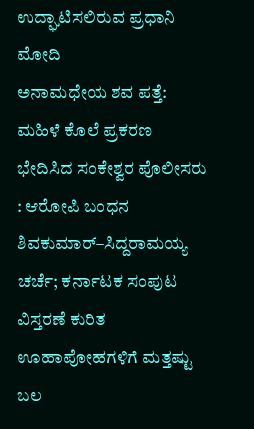ಉದ್ಘಾಟಿಸಲಿರುವ ಪ್ರಧಾನಿ ಮೋದಿ
ಅನಾಮಧೇಯ ಶವ ಪತ್ತೆ: ಮಹಿಳೆ ಕೊಲೆ ಪ್ರಕರಣ ಭೇದಿಸಿದ ಸಂಕೇಶ್ವರ ಪೊಲೀಸರು : ಆರೋಪಿ ಬಂಧನ
ಶಿವಕುಮಾರ್–ಸಿದ್ದರಾಮಯ್ಯ ಚರ್ಚೆ; ಕರ್ನಾಟಕ ಸಂಪುಟ ವಿಸ್ತರಣೆ ಕುರಿತ ಊಹಾಪೋಹಗಳಿಗೆ ಮತ್ತಷ್ಟು ಬಲ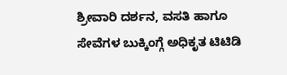ಶ್ರೀವಾರಿ ದರ್ಶನ, ವಸತಿ ಹಾಗೂ ಸೇವೆಗಳ ಬುಕ್ಕಿಂಗ್ಗೆ ಅಧಿಕೃತ ಟಿಟಿಡಿ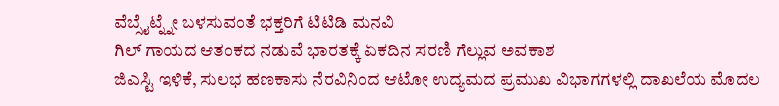ವೆಬ್ಸೈಟ್ನ್ನೇ ಬಳಸುವಂತೆ ಭಕ್ತರಿಗೆ ಟಿಟಿಡಿ ಮನವಿ
ಗಿಲ್ ಗಾಯದ ಆತಂಕದ ನಡುವೆ ಭಾರತಕ್ಕೆ ಏಕದಿನ ಸರಣಿ ಗೆಲ್ಲುವ ಅವಕಾಶ
ಜಿಎಸ್ಟಿ ಇಳಿಕೆ, ಸುಲಭ ಹಣಕಾಸು ನೆರವಿನಿಂದ ಆಟೋ ಉದ್ಯಮದ ಪ್ರಮುಖ ವಿಭಾಗಗಳಲ್ಲಿ ದಾಖಲೆಯ ಮೊದಲ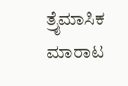ತ್ರೈಮಾಸಿಕ ಮಾರಾಟ